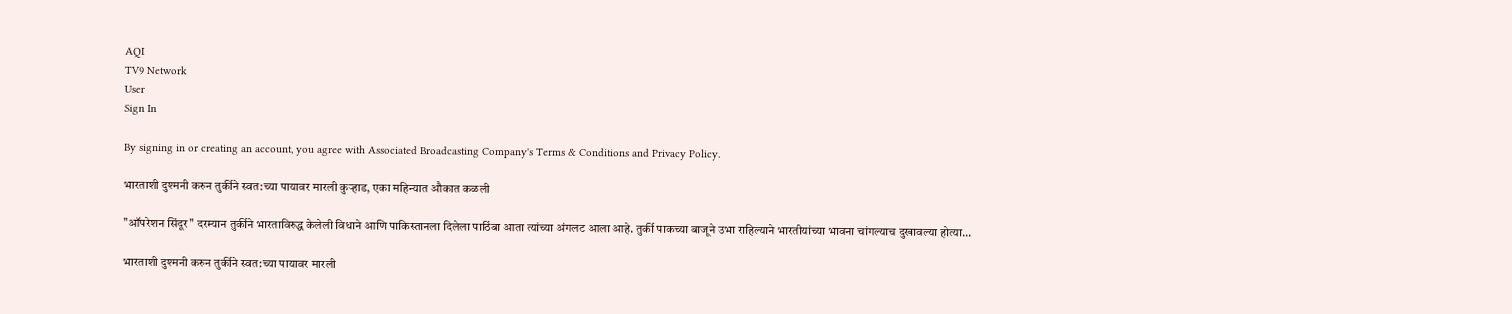AQI
TV9 Network
User
Sign In

By signing in or creating an account, you agree with Associated Broadcasting Company's Terms & Conditions and Privacy Policy.

भारताशी दुश्मनी करुन तुर्कीने स्वत:च्या पायावर मारली कुऱ्हाड, एका महिन्यात औकात कळली

"ऑपरेशन सिंदूर" दरम्यान तुर्कीने भारताविरुद्ध केलेली विधाने आणि पाकिस्तानला दिलेला पाठिंबा आता त्यांच्या अंगलट आला आहे. तुर्की पाकच्या बाजूने उभा राहिल्याने भारतीयांच्या भावना चांगल्याच दुखावल्या होत्या...

भारताशी दुश्मनी करुन तुर्कीने स्वत:च्या पायावर मारली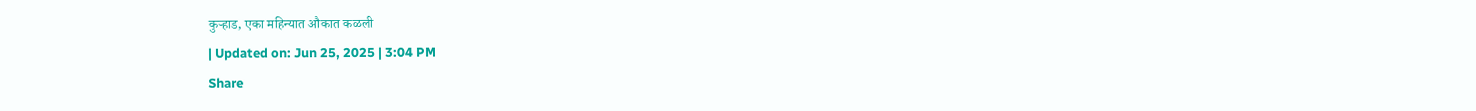कुऱ्हाड, एका महिन्यात औकात कळली
| Updated on: Jun 25, 2025 | 3:04 PM
Share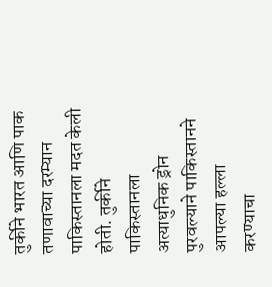तुर्कीने भारत आणि पाक तणावाच्या दरम्यान पाकिस्तानला मदत केली होती. तुर्कीने पाकिस्तानला अत्याधुनिक ड्रोन पुरवल्याने पाकिस्तानने आपल्या हल्ला करण्याचा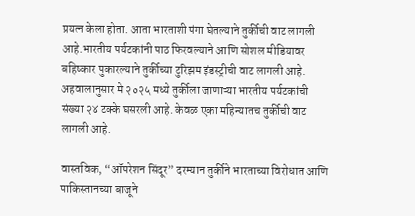प्रयत्न केला होता. आता भारताशी पंगा घेतल्याने तुर्कीची वाट लागली आहे.भारतीय पर्यटकांनी पाठ फिरवल्याने आणि सोशल मीडियावर बहिष्कार पुकारल्याने तुर्कीच्या टुरिझम इंडस्ट्रीची वाट लागली आहे. अहवालानुसार मे २०२५ मध्ये तुर्कीला जाणाऱ्या भारतीय पर्यटकांची संख्या २४ टक्के घसरली आहे. केवळ एका महिन्यातच तुर्कीची वाट लागली आहे.

वास्तविक, “ऑपरेशन सिंदूर” दरम्यान तुर्कीने भारताच्या विरोधात आणि पाकिस्तानच्या बाजूने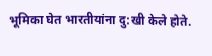भूमिका घेत भारतीयांना दु:खी केले होते.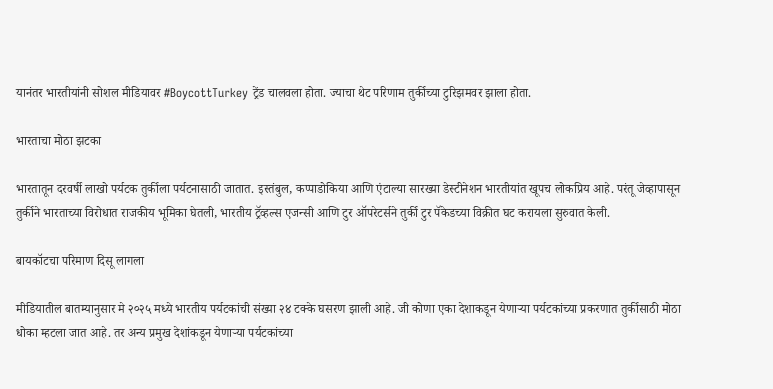यानंतर भारतीयांनी सोशल मीडियावर #BoycottTurkey ट्रेंड चालवला होता. ज्याचा थेट परिणाम तुर्कीच्या टुरिझमवर झाला होता.

भारताचा मोठा झटका

भारतातून दरवर्षी लाखो पर्यटक तुर्कीला पर्यटनासाठी जातात. इस्तंबुल, कप्पाडोकिया आणि एंटाल्या सारख्या डेस्टीनेशन भारतीयांत खूपच लोकप्रिय आहे. परंतू जेव्हापासून तुर्कीने भारताच्या विरोधात राजकीय भूमिका घेतली, भारतीय ट्रॅव्हल्स एजन्सी आणि टुर ऑपरेटर्सने तुर्की टुर पॅकेडच्या विक्रीत घट करायला सुरुवात केली.

बायकॉटचा परिमाण दिसू लागला

मीडियातील बातम्यानुसार मे २०२५ मध्ये भारतीय पर्यटकांची संख्या २४ टक्के घसरण झाली आहे. जी कोणा एका देशाकडून येणाऱ्या पर्यटकांच्या प्रकरणात तुर्कीसाठी मोठा धोका म्हटला जात आहे. तर अन्य प्रमुख देशांकडून येणाऱ्या पर्यटकांच्या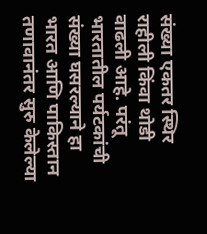संख्या एकतर स्थिर राहीली किंवा थोडी वाढली आहे. परंतू भारतातील पर्यटकांची संख्या घसरल्याने हा भारत आणि पाकिस्तान तणावानंतर सुरु केलेल्या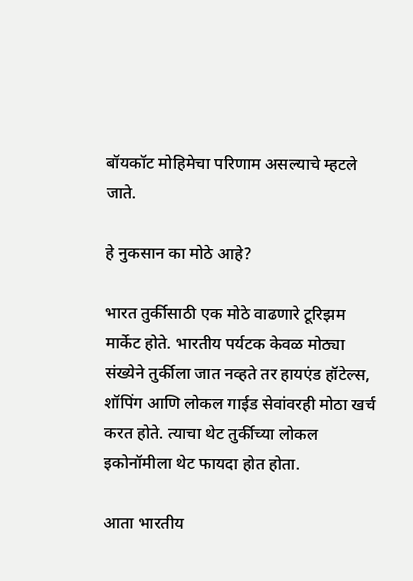बॉयकॉट मोहिमेचा परिणाम असल्याचे म्हटले जाते.

हे नुकसान का मोठे आहे?

भारत तुर्कीसाठी एक मोठे वाढणारे टूरिझम मार्केट होते. भारतीय पर्यटक केवळ मोठ्या संख्येने तुर्कीला जात नव्हते तर हायएंड हॉटेल्स, शॉपिंग आणि लोकल गाईड सेवांवरही मोठा खर्च करत होते. त्याचा थेट तुर्कीच्या लोकल इकोनॉमीला थेट फायदा होत होता.

आता भारतीय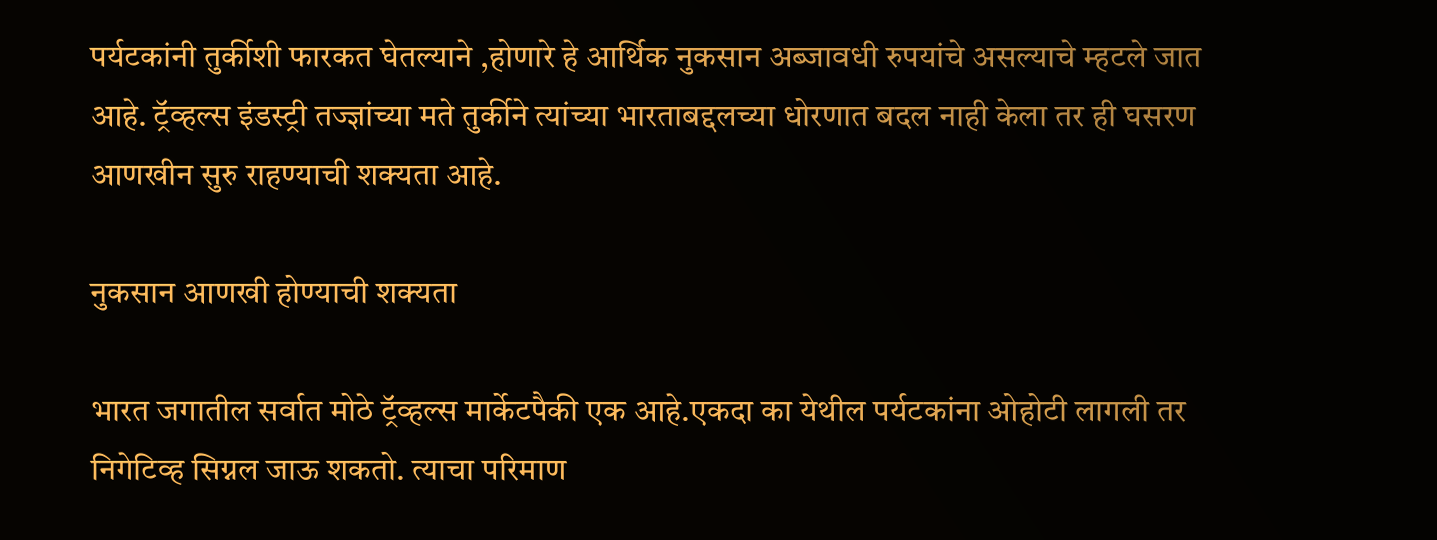पर्यटकांनी तुर्कीशी फारकत घेतल्याने ,होणारे हे आर्थिक नुकसान अब्जावधी रुपयांचे असल्याचे म्हटले जात आहे. ट्रॅव्हल्स इंडस्ट्री तज्ज्ञांच्या मते तुर्कीने त्यांच्या भारताबद्दलच्या धोरणात बदल नाही केला तर ही घसरण आणखीन सुरु राहण्याची शक्यता आहे.

नुकसान आणखी होण्याची शक्यता

भारत जगातील सर्वात मोठे ट्रॅव्हल्स मार्केटपैकी एक आहे.एकदा का येथील पर्यटकांना ओहोटी लागली तर निगेटिव्ह सिग्नल जाऊ शकतो. त्याचा परिमाण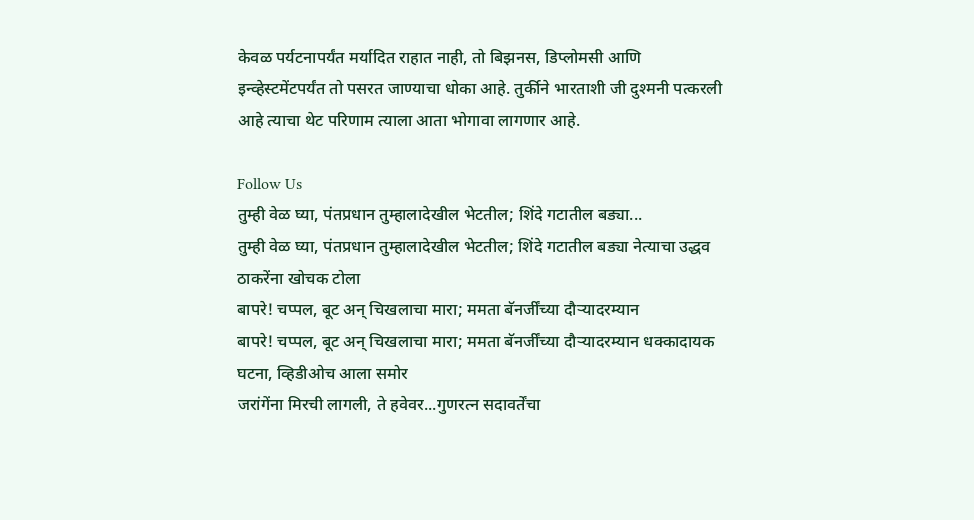केवळ पर्यटनापर्यंत मर्यादित राहात नाही, तो बिझनस, डिप्लोमसी आणि इन्व्हेस्टमेंटपर्यंत तो पसरत जाण्याचा धोका आहे. तुर्कीने भारताशी जी दुश्मनी पत्करली आहे त्याचा थेट परिणाम त्याला आता भोगावा लागणार आहे.

Follow Us
तुम्ही वेळ घ्या, पंतप्रधान तुम्हालादेखील भेटतील; शिंदे गटातील बड्या...
तुम्ही वेळ घ्या, पंतप्रधान तुम्हालादेखील भेटतील; शिंदे गटातील बड्या नेत्याचा उद्धव ठाकरेंना खोचक टोला
बापरे! चप्पल, बूट अन् चिखलाचा मारा; ममता बॅनर्जींच्या दौऱ्यादरम्यान
बापरे! चप्पल, बूट अन् चिखलाचा मारा; ममता बॅनर्जींच्या दौऱ्यादरम्यान धक्कादायक घटना, व्हिडीओच आला समोर
जरांगेंना मिरची लागली, ते हवेवर...गुणरत्न सदावर्तेंचा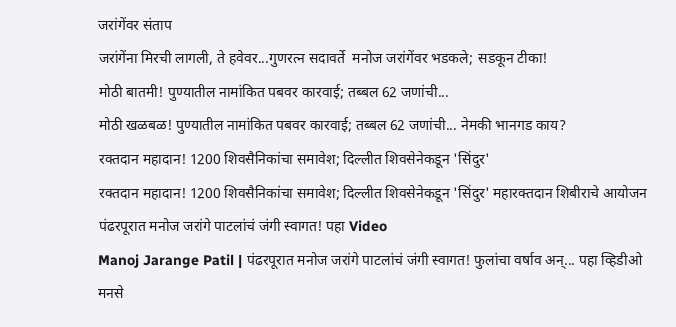जरांगेंवर संताप
जरांगेंना मिरची लागली, ते हवेवर...गुणरत्न सदावर्ते  मनोज जरांगेंवर भडकले; सडकून टीका!
मोठी बातमी! पुण्यातील नामांकित पबवर कारवाई; तब्बल 62 जणांची...
मोठी खळबळ! पुण्यातील नामांकित पबवर कारवाई; तब्बल 62 जणांची... नेमकी भानगड काय?
रक्तदान महादान! 1200 शिवसैनिकांचा समावेश; दिल्लीत शिवसेनेकडून 'सिंदुर'
रक्तदान महादान! 1200 शिवसैनिकांचा समावेश; दिल्लीत शिवसेनेकडून 'सिंदुर' महारक्तदान शिबीराचे आयोजन
पंढरपूरात मनोज जरांगे पाटलांचं जंगी स्वागत! पहा Video
Manoj Jarange Patil | पंढरपूरात मनोज जरांगे पाटलांचं जंगी स्वागत! फुलांचा वर्षाव अन्... पहा व्हिडीओ
मनसे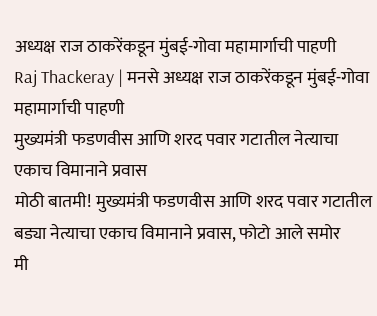अध्यक्ष राज ठाकरेंकडून मुंबई-गोवा महामार्गाची पाहणी
Raj Thackeray | मनसे अध्यक्ष राज ठाकरेंकडून मुंबई-गोवा महामार्गाची पाहणी
मुख्यमंत्री फडणवीस आणि शरद पवार गटातील नेत्याचा एकाच विमानाने प्रवास
मोठी बातमी! मुख्यमंत्री फडणवीस आणि शरद पवार गटातील बड्या नेत्याचा एकाच विमानाने प्रवास, फोटो आले समोर
मी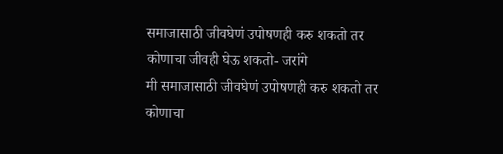समाजासाठी जीवघेणं उपोषणही करु शकतो तर कोणाचा जीवही घेऊ शकतो- जरांगे
मी समाजासाठी जीवघेणं उपोषणही करु शकतो तर कोणाचा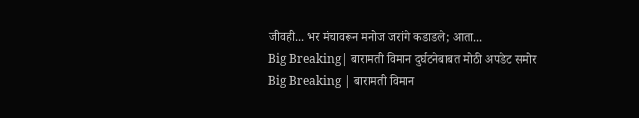जीवही... भर मंचावरून मनोज जरांगे कडाडले; आता...
Big Breaking| बारामती विमान दुर्घटनेबाबत मोठी अपडेट समोर
Big Breaking | बारामती विमान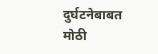दुर्घटनेबाबत मोठी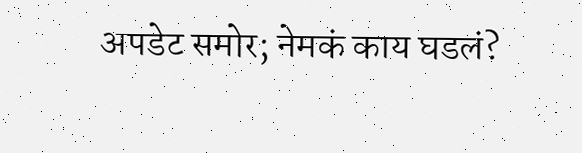अपडेट समोर; नेमकं काय घडलं?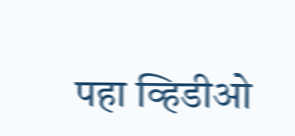पहा व्हिडीओ